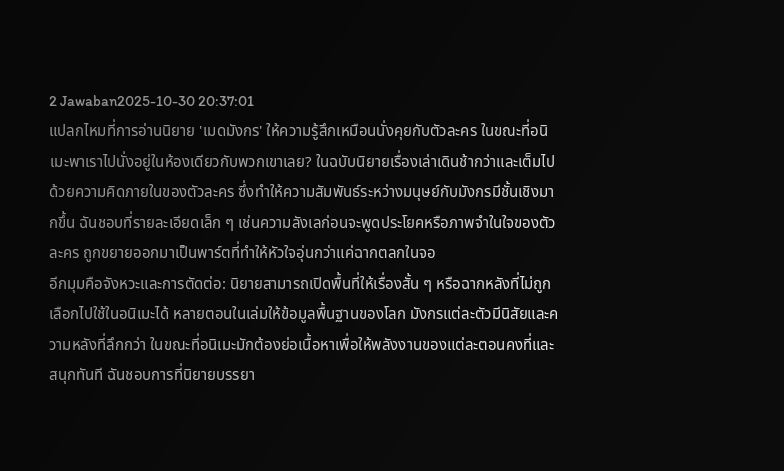2 Jawaban2025-10-30 20:37:01
แปลกไหมที่การอ่านนิยาย 'เมดมังกร' ให้ความรู้สึกเหมือนนั่งคุยกับตัวละคร ในขณะที่อนิเมะพาเราไปนั่งอยู่ในห้องเดียวกับพวกเขาเลย? ในฉบับนิยายเรื่องเล่าเดินช้ากว่าและเต็มไปด้วยความคิดภายในของตัวละคร ซึ่งทำให้ความสัมพันธ์ระหว่างมนุษย์กับมังกรมีชั้นเชิงมากขึ้น ฉันชอบที่รายละเอียดเล็ก ๆ เช่นความลังเลก่อนจะพูดประโยคหรือภาพจำในใจของตัวละคร ถูกขยายออกมาเป็นพาร์ตที่ทำให้หัวใจอุ่นกว่าแค่ฉากตลกในจอ
อีกมุมคือจังหวะและการตัดต่อ: นิยายสามารถเปิดพื้นที่ให้เรื่องสั้น ๆ หรือฉากหลังที่ไม่ถูกเลือกไปใช้ในอนิเมะได้ หลายตอนในเล่มให้ข้อมูลพื้นฐานของโลก มังกรแต่ละตัวมีนิสัยและความหลังที่ลึกกว่า ในขณะที่อนิเมะมักต้องย่อเนื้อหาเพื่อให้พลังงานของแต่ละตอนคงที่และสนุกทันที ฉันชอบการที่นิยายบรรยา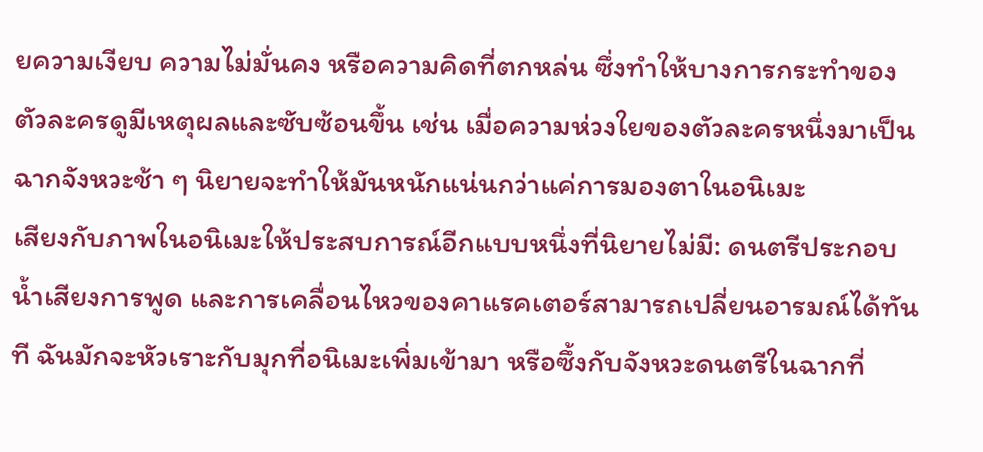ยความเงียบ ความไม่มั่นคง หรือความคิดที่ตกหล่น ซึ่งทำให้บางการกระทำของตัวละครดูมีเหตุผลและซับซ้อนขึ้น เช่น เมื่อความห่วงใยของตัวละครหนึ่งมาเป็นฉากจังหวะช้า ๆ นิยายจะทำให้มันหนักแน่นกว่าแค่การมองตาในอนิเมะ
เสียงกับภาพในอนิเมะให้ประสบการณ์อีกแบบหนึ่งที่นิยายไม่มี: ดนตรีประกอบ น้ำเสียงการพูด และการเคลื่อนไหวของคาแรคเตอร์สามารถเปลี่ยนอารมณ์ได้ทันที ฉันมักจะหัวเราะกับมุกที่อนิเมะเพิ่มเข้ามา หรือซึ้งกับจังหวะดนตรีในฉากที่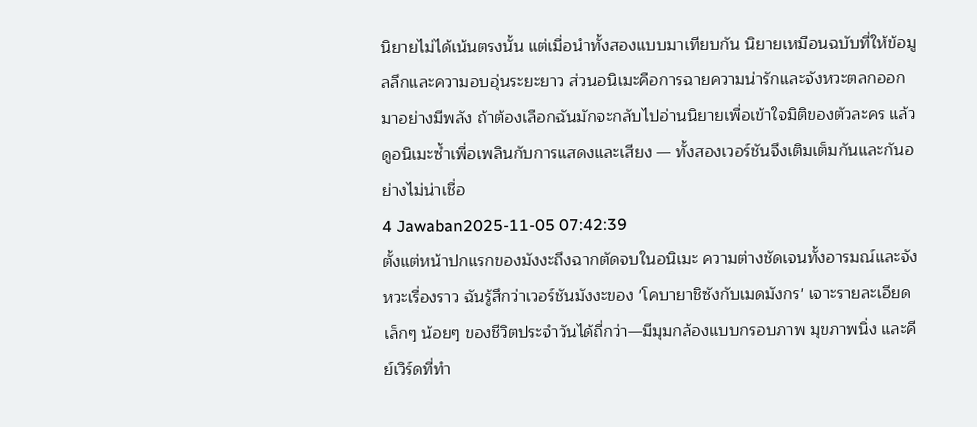นิยายไม่ได้เน้นตรงนั้น แต่เมื่อนำทั้งสองแบบมาเทียบกัน นิยายเหมือนฉบับที่ให้ข้อมูลลึกและความอบอุ่นระยะยาว ส่วนอนิเมะคือการฉายความน่ารักและจังหวะตลกออกมาอย่างมีพลัง ถ้าต้องเลือกฉันมักจะกลับไปอ่านนิยายเพื่อเข้าใจมิติของตัวละคร แล้วดูอนิเมะซ้ำเพื่อเพลินกับการแสดงและเสียง — ทั้งสองเวอร์ชันจึงเติมเต็มกันและกันอย่างไม่น่าเชื่อ
4 Jawaban2025-11-05 07:42:39
ตั้งแต่หน้าปกแรกของมังงะถึงฉากตัดจบในอนิเมะ ความต่างชัดเจนทั้งอารมณ์และจังหวะเรื่องราว ฉันรู้สึกว่าเวอร์ชันมังงะของ 'โคบายาชิซังกับเมดมังกร' เจาะรายละเอียดเล็กๆ น้อยๆ ของชีวิตประจำวันได้ถี่กว่า—มีมุมกล้องแบบกรอบภาพ มุขภาพนิ่ง และคีย์เวิร์ดที่ทำ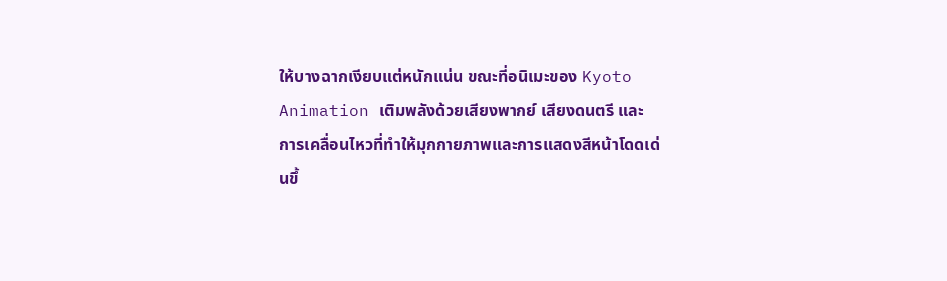ให้บางฉากเงียบแต่หนักแน่น ขณะที่อนิเมะของ Kyoto Animation เติมพลังด้วยเสียงพากย์ เสียงดนตรี และการเคลื่อนไหวที่ทำให้มุกกายภาพและการแสดงสีหน้าโดดเด่นขึ้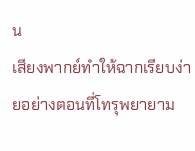น
เสียงพากย์ทำให้ฉากเรียบง่ายอย่างตอนที่โทรุพยายาม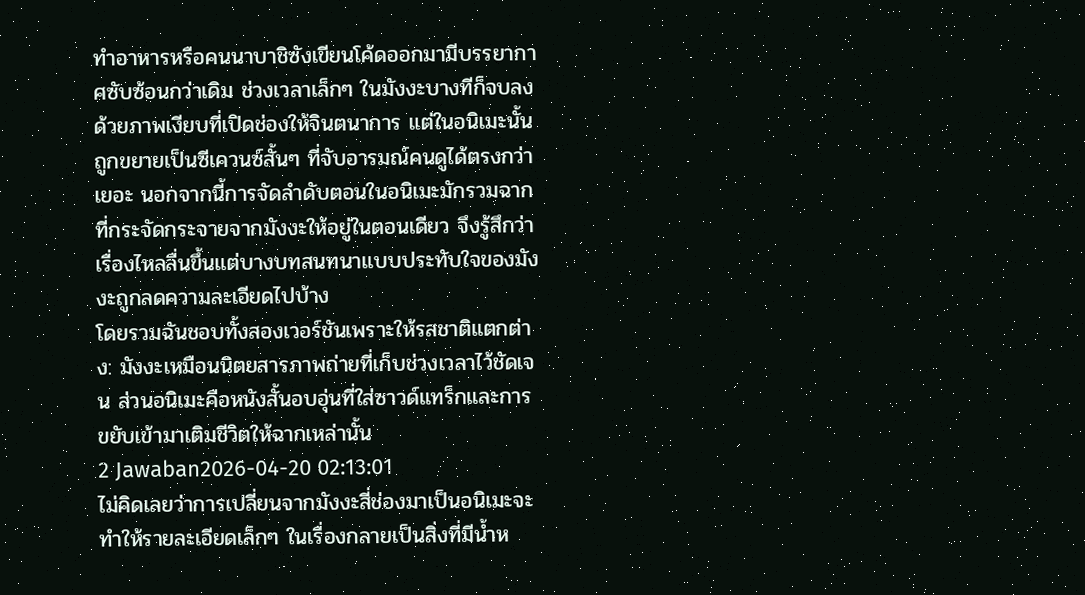ทำอาหารหรือคนนาบาชิซังเขียนโค้ดออกมามีบรรยากาศซับซ้อนกว่าเดิม ช่วงเวลาเล็กๆ ในมังงะบางทีก็จบลงด้วยภาพเงียบที่เปิดช่องให้จินตนาการ แต่ในอนิเมะนั้นถูกขยายเป็นซีเควนซ์สั้นๆ ที่จับอารมณ์คนดูได้ตรงกว่าเยอะ นอกจากนี้การจัดลำดับตอนในอนิเมะมักรวมฉากที่กระจัดกระจายจากมังงะให้อยู่ในตอนเดียว จึงรู้สึกว่าเรื่องไหลลื่นขึ้นแต่บางบทสนทนาแบบประทับใจของมังงะถูกลดความละเอียดไปบ้าง
โดยรวมฉันชอบทั้งสองเวอร์ชันเพราะให้รสชาติแตกต่าง: มังงะเหมือนนิตยสารภาพถ่ายที่เก็บช่วงเวลาไว้ชัดเจน ส่วนอนิเมะคือหนังสั้นอบอุ่นที่ใส่ซาวด์แทร็กและการขยับเข้ามาเติมชีวิตให้ฉากเหล่านั้น
2 Jawaban2026-04-20 02:13:01
ไม่คิดเลยว่าการเปลี่ยนจากมังงะสี่ช่องมาเป็นอนิเมะจะทำให้รายละเอียดเล็กๆ ในเรื่องกลายเป็นสิ่งที่มีน้ำห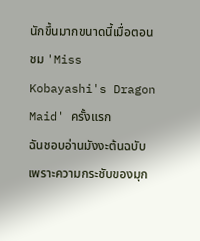นักขึ้นมากขนาดนี้เมื่อตอนชม 'Miss Kobayashi's Dragon Maid' ครั้งแรก
ฉันชอบอ่านมังงะต้นฉบับเพราะความกระชับของมุก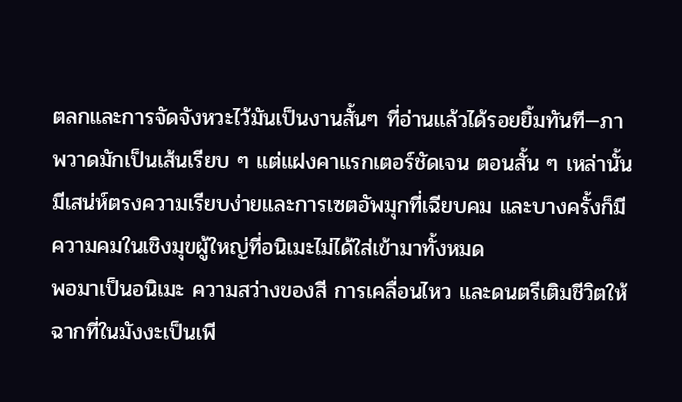ตลกและการจัดจังหวะไว้มันเป็นงานสั้นๆ ที่อ่านแล้วได้รอยยิ้มทันที—ภาพวาดมักเป็นเส้นเรียบ ๆ แต่แฝงคาแรกเตอร์ชัดเจน ตอนสั้น ๆ เหล่านั้นมีเสน่ห์ตรงความเรียบง่ายและการเซตอัพมุกที่เฉียบคม และบางครั้งก็มีความคมในเชิงมุขผู้ใหญ่ที่อนิเมะไม่ได้ใส่เข้ามาทั้งหมด
พอมาเป็นอนิเมะ ความสว่างของสี การเคลื่อนไหว และดนตรีเติมชีวิตให้ฉากที่ในมังงะเป็นเพี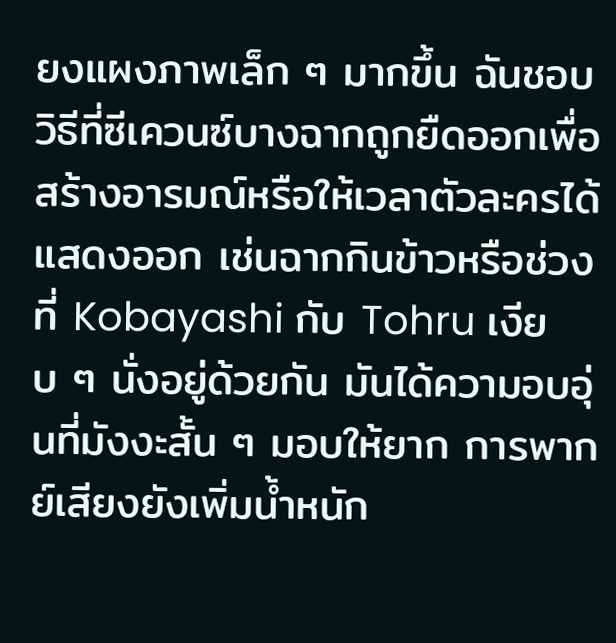ยงแผงภาพเล็ก ๆ มากขึ้น ฉันชอบวิธีที่ซีเควนซ์บางฉากถูกยืดออกเพื่อสร้างอารมณ์หรือให้เวลาตัวละครได้แสดงออก เช่นฉากกินข้าวหรือช่วงที่ Kobayashi กับ Tohru เงียบ ๆ นั่งอยู่ด้วยกัน มันได้ความอบอุ่นที่มังงะสั้น ๆ มอบให้ยาก การพากย์เสียงยังเพิ่มน้ำหนัก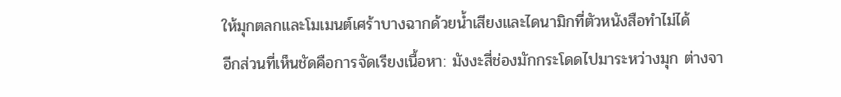ให้มุกตลกและโมเมนต์เศร้าบางฉากด้วยน้ำเสียงและไดนามิกที่ตัวหนังสือทำไม่ได้
อีกส่วนที่เห็นชัดคือการจัดเรียงเนื้อหา: มังงะสี่ช่องมักกระโดดไปมาระหว่างมุก ต่างจา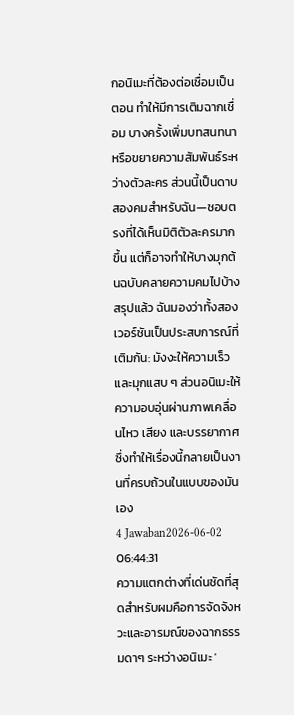กอนิเมะที่ต้องต่อเชื่อมเป็นตอน ทำให้มีการเติมฉากเชื่อม บางครั้งเพิ่มบทสนทนาหรือขยายความสัมพันธ์ระหว่างตัวละคร ส่วนนี้เป็นดาบสองคมสำหรับฉัน—ชอบตรงที่ได้เห็นมิติตัวละครมากขึ้น แต่ก็อาจทำให้บางมุกต้นฉบับคลายความคมไปบ้าง สรุปแล้ว ฉันมองว่าทั้งสองเวอร์ชันเป็นประสบการณ์ที่เติมกัน: มังงะให้ความเร็วและมุกแสบ ๆ ส่วนอนิเมะให้ความอบอุ่นผ่านภาพเคลื่อนไหว เสียง และบรรยากาศ ซึ่งทำให้เรื่องนี้กลายเป็นงานที่ครบถ้วนในแบบของมันเอง
4 Jawaban2026-06-02 06:44:31
ความแตกต่างที่เด่นชัดที่สุดสำหรับผมคือการจัดจังหวะและอารมณ์ของฉากธรรมดาๆ ระหว่างอนิเมะ '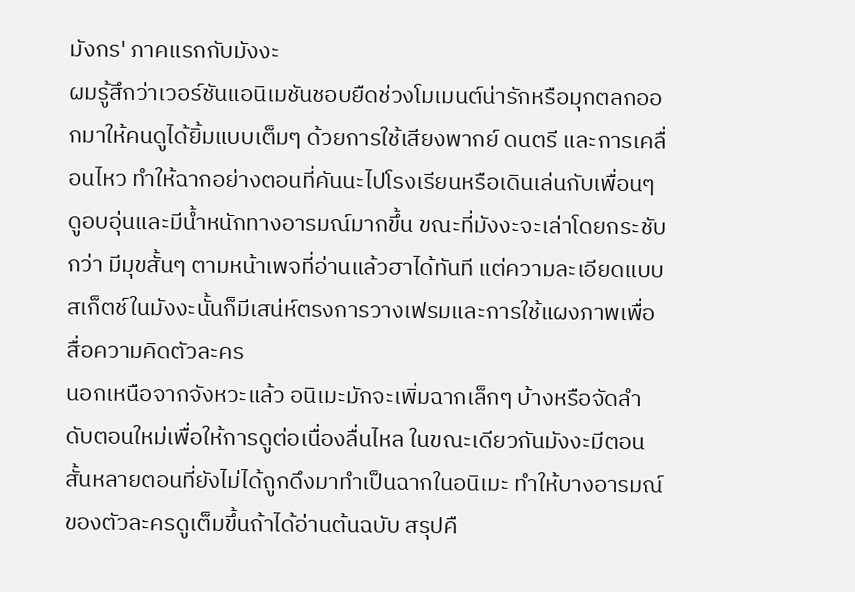มังกร' ภาคแรกกับมังงะ
ผมรู้สึกว่าเวอร์ชันแอนิเมชันชอบยืดช่วงโมเมนต์น่ารักหรือมุกตลกออกมาให้คนดูได้ยิ้มแบบเต็มๆ ด้วยการใช้เสียงพากย์ ดนตรี และการเคลื่อนไหว ทำให้ฉากอย่างตอนที่คันนะไปโรงเรียนหรือเดินเล่นกับเพื่อนๆ ดูอบอุ่นและมีน้ำหนักทางอารมณ์มากขึ้น ขณะที่มังงะจะเล่าโดยกระชับกว่า มีมุขสั้นๆ ตามหน้าเพจที่อ่านแล้วฮาได้ทันที แต่ความละเอียดแบบสเก็ตช์ในมังงะนั้นก็มีเสน่ห์ตรงการวางเฟรมและการใช้แผงภาพเพื่อสื่อความคิดตัวละคร
นอกเหนือจากจังหวะแล้ว อนิเมะมักจะเพิ่มฉากเล็กๆ บ้างหรือจัดลำดับตอนใหม่เพื่อให้การดูต่อเนื่องลื่นไหล ในขณะเดียวกันมังงะมีตอนสั้นหลายตอนที่ยังไม่ได้ถูกดึงมาทำเป็นฉากในอนิเมะ ทำให้บางอารมณ์ของตัวละครดูเต็มขึ้นถ้าได้อ่านต้นฉบับ สรุปคื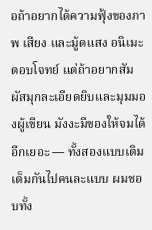อถ้าอยากได้ความฟุ้งของภาพ เสียง และมู้ดแสง อนิเมะตอบโจทย์ แต่ถ้าอยากสัมผัสมุกละเอียดยิบและมุมมองผู้เขียน มังงะมีของให้จมได้อีกเยอะ — ทั้งสองแบบเติมเต็มกันไปคนละแบบ ผมชอบทั้ง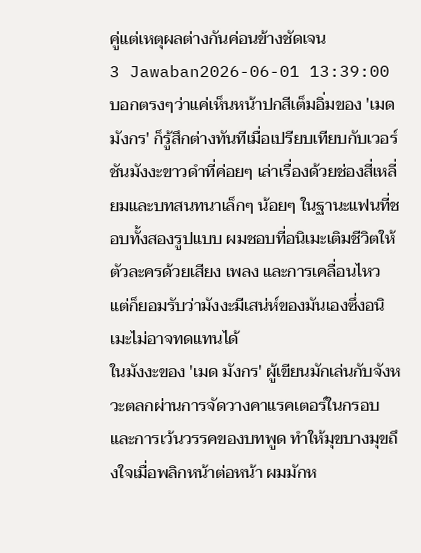คู่แต่เหตุผลต่างกันค่อนข้างชัดเจน
3 Jawaban2026-06-01 13:39:00
บอกตรงๆว่าแค่เห็นหน้าปกสีเต็มอิ่มของ 'เมด มังกร' ก็รู้สึกต่างทันทีเมื่อเปรียบเทียบกับเวอร์ชันมังงะขาวดำที่ค่อยๆ เล่าเรื่องด้วยช่องสี่เหลี่ยมและบทสนทนาเล็กๆ น้อยๆ ในฐานะแฟนที่ชอบทั้งสองรูปแบบ ผมชอบที่อนิเมะเติมชีวิตให้ตัวละครด้วยเสียง เพลง และการเคลื่อนไหว แต่ก็ยอมรับว่ามังงะมีเสน่ห์ของมันเองซึ่งอนิเมะไม่อาจทดแทนได้
ในมังงะของ 'เมด มังกร' ผู้เขียนมักเล่นกับจังหวะตลกผ่านการจัดวางคาแรคเตอร์ในกรอบและการเว้นวรรคของบทพูด ทำให้มุขบางมุขถึงใจเมื่อพลิกหน้าต่อหน้า ผมมักห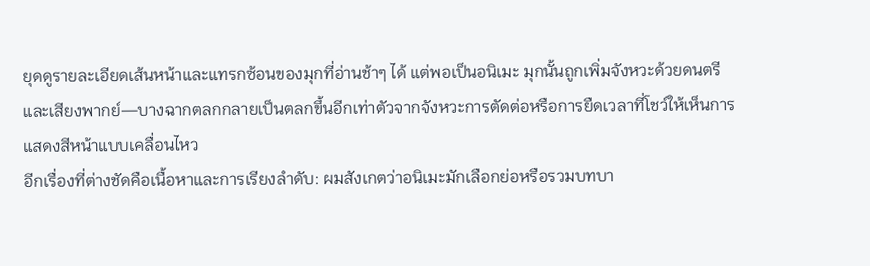ยุดดูรายละเอียดเส้นหน้าและแทรกซ้อนของมุกที่อ่านช้าๆ ได้ แต่พอเป็นอนิเมะ มุกนั้นถูกเพิ่มจังหวะด้วยดนตรีและเสียงพากย์—บางฉากตลกกลายเป็นตลกขึ้นอีกเท่าตัวจากจังหวะการตัดต่อหรือการยืดเวลาที่โชว์ให้เห็นการแสดงสีหน้าแบบเคลื่อนไหว
อีกเรื่องที่ต่างชัดคือเนื้อหาและการเรียงลำดับ: ผมสังเกตว่าอนิเมะมักเลือกย่อหรือรวมบทบา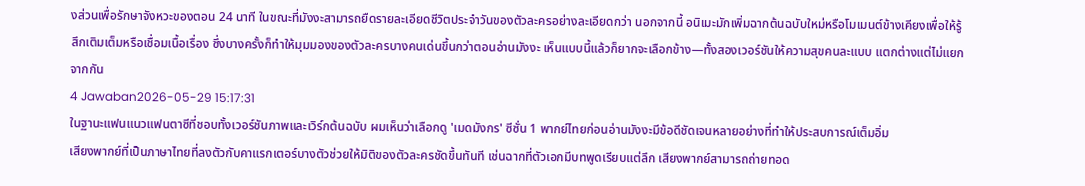งส่วนเพื่อรักษาจังหวะของตอน 24 นาที ในขณะที่มังงะสามารถยืดรายละเอียดชีวิตประจำวันของตัวละครอย่างละเอียดกว่า นอกจากนี้ อนิเมะมักเพิ่มฉากต้นฉบับใหม่หรือโมเมนต์ข้างเคียงเพื่อให้รู้สึกเติมเต็มหรือเชื่อมเนื้อเรื่อง ซึ่งบางครั้งก็ทำให้มุมมองของตัวละครบางคนเด่นขึ้นกว่าตอนอ่านมังงะ เห็นแบบนี้แล้วก็ยากจะเลือกข้าง—ทั้งสองเวอร์ชันให้ความสุขคนละแบบ แตกต่างแต่ไม่แยกจากกัน
4 Jawaban2026-05-29 15:17:31
ในฐานะแฟนแนวแฟนตาซีที่ชอบทั้งเวอร์ชันภาพและเวิร์กต้นฉบับ ผมเห็นว่าเลือกดู 'เมดมังกร' ซีซั่น 1 พากย์ไทยก่อนอ่านมังงะมีข้อดีชัดเจนหลายอย่างที่ทำให้ประสบการณ์เต็มอิ่ม
เสียงพากย์ที่เป็นภาษาไทยที่ลงตัวกับคาแรกเตอร์บางตัวช่วยให้มิติของตัวละครชัดขึ้นทันที เช่นฉากที่ตัวเอกมีบทพูดเรียบแต่ลึก เสียงพากย์สามารถถ่ายทอด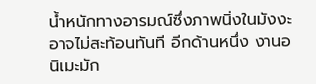น้ำหนักทางอารมณ์ซึ่งภาพนิ่งในมังงะอาจไม่สะท้อนทันที อีกด้านหนึ่ง งานอนิเมะมัก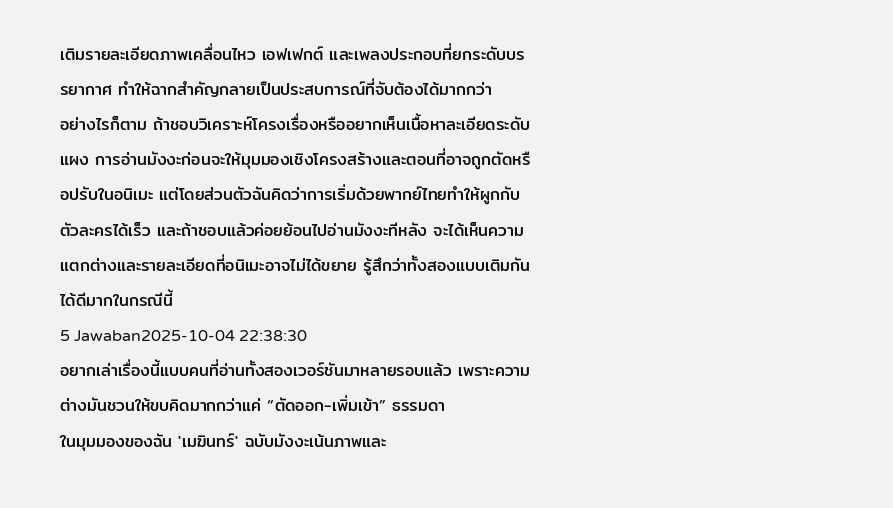เติมรายละเอียดภาพเคลื่อนไหว เอฟเฟกต์ และเพลงประกอบที่ยกระดับบรรยากาศ ทำให้ฉากสำคัญกลายเป็นประสบการณ์ที่จับต้องได้มากกว่า
อย่างไรก็ตาม ถ้าชอบวิเคราะห์โครงเรื่องหรืออยากเห็นเนื้อหาละเอียดระดับแผง การอ่านมังงะก่อนจะให้มุมมองเชิงโครงสร้างและตอนที่อาจถูกตัดหรือปรับในอนิเมะ แต่โดยส่วนตัวฉันคิดว่าการเริ่มด้วยพากย์ไทยทำให้ผูกกับตัวละครได้เร็ว และถ้าชอบแล้วค่อยย้อนไปอ่านมังงะทีหลัง จะได้เห็นความแตกต่างและรายละเอียดที่อนิเมะอาจไม่ได้ขยาย รู้สึกว่าทั้งสองแบบเติมกันได้ดีมากในกรณีนี้
5 Jawaban2025-10-04 22:38:30
อยากเล่าเรื่องนี้แบบคนที่อ่านทั้งสองเวอร์ชันมาหลายรอบแล้ว เพราะความต่างมันชวนให้ขบคิดมากกว่าแค่ “ตัดออก-เพิ่มเข้า” ธรรมดา
ในมุมมองของฉัน 'เมฆินทร์' ฉบับมังงะเน้นภาพและ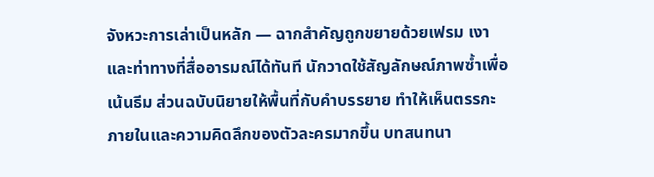จังหวะการเล่าเป็นหลัก — ฉากสำคัญถูกขยายด้วยเฟรม เงา และท่าทางที่สื่ออารมณ์ได้ทันที นักวาดใช้สัญลักษณ์ภาพซ้ำเพื่อเน้นธีม ส่วนฉบับนิยายให้พื้นที่กับคำบรรยาย ทำให้เห็นตรรกะภายในและความคิดลึกของตัวละครมากขึ้น บทสนทนา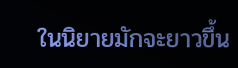ในนิยายมักจะยาวขึ้น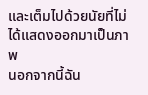และเต็มไปด้วยนัยที่ไม่ได้แสดงออกมาเป็นภาพ
นอกจากนี้ฉัน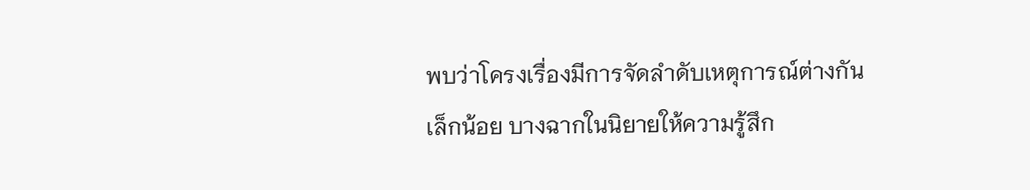พบว่าโครงเรื่องมีการจัดลำดับเหตุการณ์ต่างกันเล็กน้อย บางฉากในนิยายให้ความรู้สึก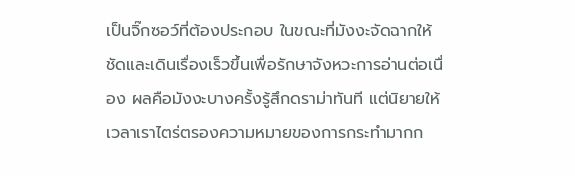เป็นจิ๊กซอว์ที่ต้องประกอบ ในขณะที่มังงะจัดฉากให้ชัดและเดินเรื่องเร็วขึ้นเพื่อรักษาจังหวะการอ่านต่อเนื่อง ผลคือมังงะบางครั้งรู้สึกดราม่าทันที แต่นิยายให้เวลาเราไตร่ตรองความหมายของการกระทำมากก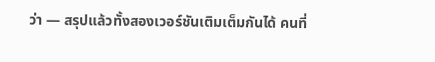ว่า — สรุปแล้วทั้งสองเวอร์ชันเติมเต็มกันได้ คนที่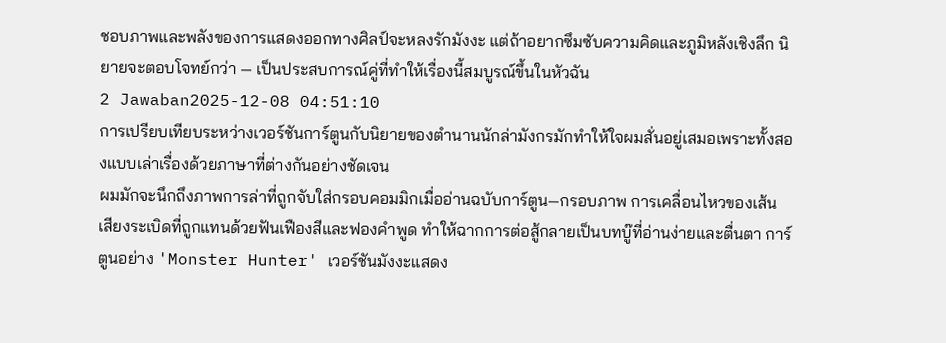ชอบภาพและพลังของการแสดงออกทางศิลป์จะหลงรักมังงะ แต่ถ้าอยากซึมซับความคิดและภูมิหลังเชิงลึก นิยายจะตอบโจทย์กว่า — เป็นประสบการณ์คู่ที่ทำให้เรื่องนี้สมบูรณ์ขึ้นในหัวฉัน
2 Jawaban2025-12-08 04:51:10
การเปรียบเทียบระหว่างเวอร์ชันการ์ตูนกับนิยายของตำนานนักล่ามังกรมักทำให้ใจผมสั่นอยู่เสมอเพราะทั้งสองแบบเล่าเรื่องด้วยภาษาที่ต่างกันอย่างชัดเจน
ผมมักจะนึกถึงภาพการล่าที่ถูกจับใส่กรอบคอมมิกเมื่ออ่านฉบับการ์ตูน—กรอบภาพ การเคลื่อนไหวของเส้น เสียงระเบิดที่ถูกแทนด้วยฟันเฟืองสีและฟองคำพูด ทำให้ฉากการต่อสู้กลายเป็นบทบู๊ที่อ่านง่ายและตื่นตา การ์ตูนอย่าง 'Monster Hunter' เวอร์ชันมังงะแสดง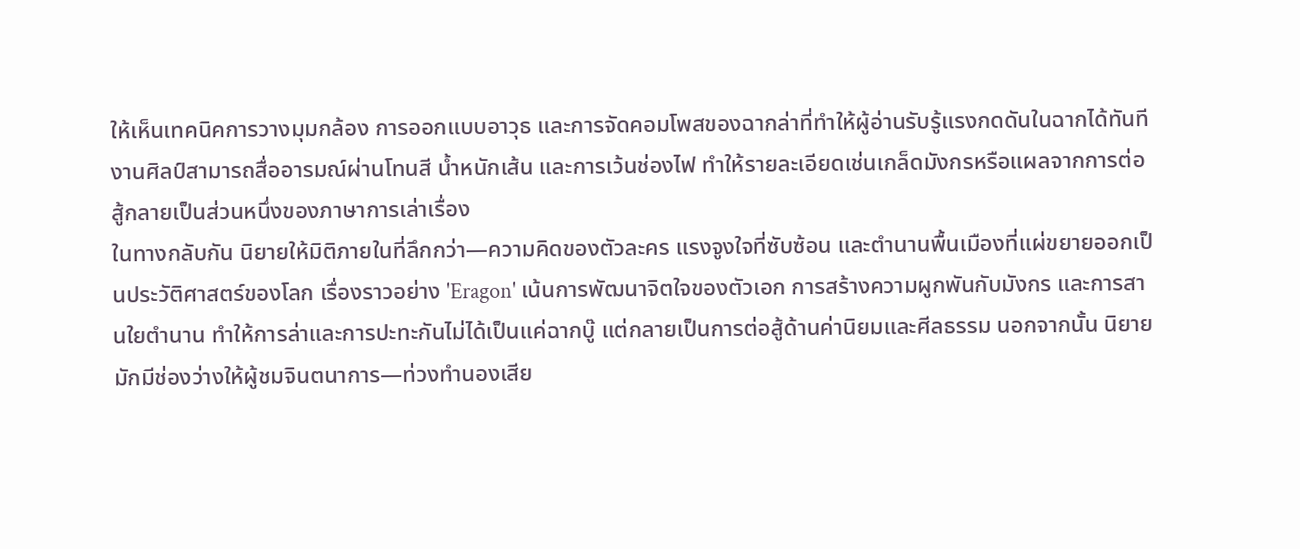ให้เห็นเทคนิคการวางมุมกล้อง การออกแบบอาวุธ และการจัดคอมโพสของฉากล่าที่ทำให้ผู้อ่านรับรู้แรงกดดันในฉากได้ทันที งานศิลป์สามารถสื่ออารมณ์ผ่านโทนสี น้ำหนักเส้น และการเว้นช่องไฟ ทำให้รายละเอียดเช่นเกล็ดมังกรหรือแผลจากการต่อสู้กลายเป็นส่วนหนึ่งของภาษาการเล่าเรื่อง
ในทางกลับกัน นิยายให้มิติภายในที่ลึกกว่า—ความคิดของตัวละคร แรงจูงใจที่ซับซ้อน และตำนานพื้นเมืองที่แผ่ขยายออกเป็นประวัติศาสตร์ของโลก เรื่องราวอย่าง 'Eragon' เน้นการพัฒนาจิตใจของตัวเอก การสร้างความผูกพันกับมังกร และการสานใยตำนาน ทำให้การล่าและการปะทะกันไม่ได้เป็นแค่ฉากบู๊ แต่กลายเป็นการต่อสู้ด้านค่านิยมและศีลธรรม นอกจากนั้น นิยายมักมีช่องว่างให้ผู้ชมจินตนาการ—ท่วงทำนองเสีย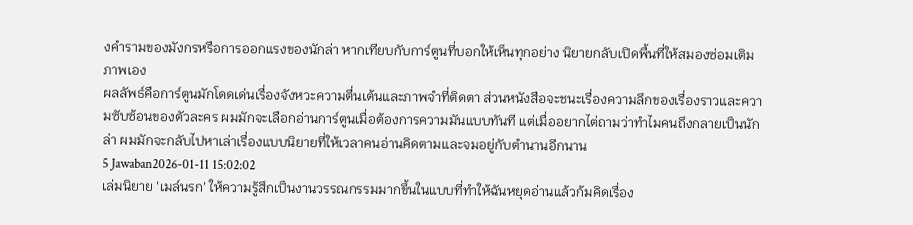งคำรามของมังกรหรือการออกแรงของนักล่า หากเทียบกับการ์ตูนที่บอกให้เห็นทุกอย่าง นิยายกลับเปิดพื้นที่ให้สมองซ่อมเติมภาพเอง
ผลลัพธ์คือการ์ตูนมักโดดเด่นเรื่องจังหวะความตื่นเต้นและภาพจำที่ติดตา ส่วนหนังสือจะชนะเรื่องความลึกของเรื่องราวและความซับซ้อนของตัวละคร ผมมักจะเลือกอ่านการ์ตูนเมื่อต้องการความมันแบบทันที แต่เมื่ออยากไต่ถามว่าทำไมคนถึงกลายเป็นนักล่า ผมมักจะกลับไปหาเล่าเรื่องแบบนิยายที่ให้เวลาคนอ่านคิดตามและจมอยู่กับตำนานอีกนาน
5 Jawaban2026-01-11 15:02:02
เล่มนิยาย 'เมล์นรก' ให้ความรู้สึกเป็นงานวรรณกรรมมากขึ้นในแบบที่ทำให้ฉันหยุดอ่านแล้วก้มคิดเรื่อง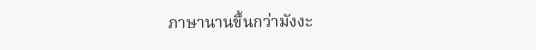ภาษานานขึ้นกว่ามังงะ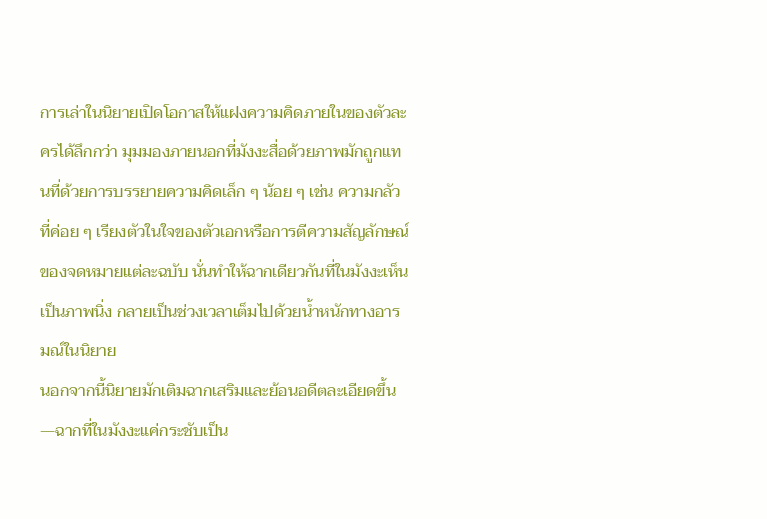การเล่าในนิยายเปิดโอกาสให้แฝงความคิดภายในของตัวละครได้ลึกกว่า มุมมองภายนอกที่มังงะสื่อด้วยภาพมักถูกแทนที่ด้วยการบรรยายความคิดเล็ก ๆ น้อย ๆ เช่น ความกลัวที่ค่อย ๆ เรียงตัวในใจของตัวเอกหรือการตีความสัญลักษณ์ของจดหมายแต่ละฉบับ นั่นทำให้ฉากเดียวกันที่ในมังงะเห็นเป็นภาพนิ่ง กลายเป็นช่วงเวลาเต็มไปด้วยน้ำหนักทางอารมณ์ในนิยาย
นอกจากนี้นิยายมักเติมฉากเสริมและย้อนอดีตละเอียดขึ้น—ฉากที่ในมังงะแค่กระชับเป็น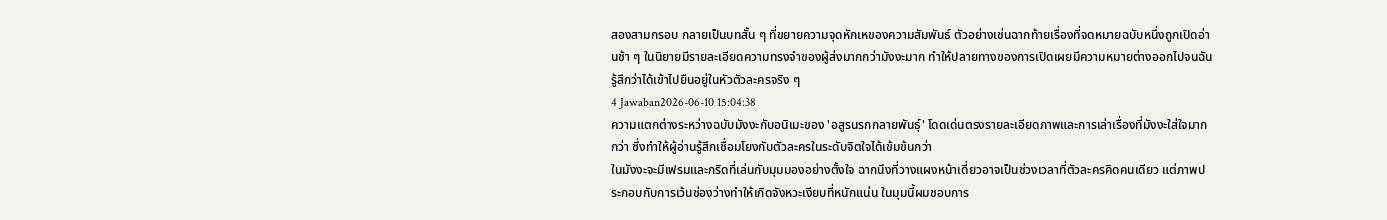สองสามกรอบ กลายเป็นบทสั้น ๆ ที่ขยายความจุดหักเหของความสัมพันธ์ ตัวอย่างเช่นฉากท้ายเรื่องที่จดหมายฉบับหนึ่งถูกเปิดอ่านช้า ๆ ในนิยายมีรายละเอียดความทรงจำของผู้ส่งมากกว่ามังงะมาก ทำให้ปลายทางของการเปิดเผยมีความหมายต่างออกไปจนฉันรู้สึกว่าได้เข้าไปยืนอยู่ในหัวตัวละครจริง ๆ
4 Jawaban2026-06-10 15:04:38
ความแตกต่างระหว่างฉบับมังงะกับอนิเมะของ 'อสูรนรกกลายพันธุ์' โดดเด่นตรงรายละเอียดภาพและการเล่าเรื่องที่มังงะใส่ใจมากกว่า ซึ่งทำให้ผู้อ่านรู้สึกเชื่อมโยงกับตัวละครในระดับจิตใจได้เข้มข้นกว่า
ในมังงะจะมีเฟรมและกริดที่เล่นกับมุมมองอย่างตั้งใจ ฉากนึงที่วางแผงหน้าเดี่ยวอาจเป็นช่วงเวลาที่ตัวละครคิดคนเดียว แต่ภาพประกอบกับการเว้นช่องว่างทำให้เกิดจังหวะเงียบที่หนักแน่น ในมุมนี้ผมชอบการ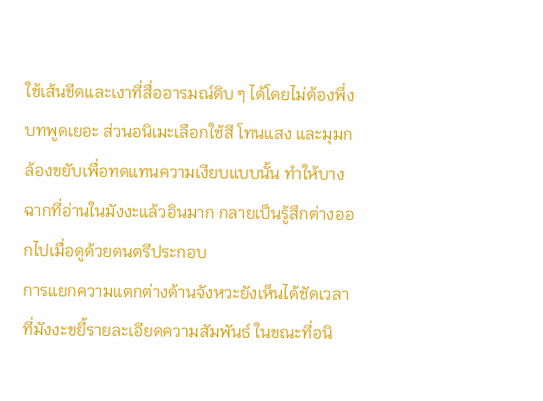ใช้เส้นขีดและเงาที่สื่ออารมณ์ดิบ ๆ ได้โดยไม่ต้องพึ่งบทพูดเยอะ ส่วนอนิเมะเลือกใช้สี โทนแสง และมุมกล้องขยับเพื่อทดแทนความเงียบแบบนั้น ทำให้บางฉากที่อ่านในมังงะแล้วอินมาก กลายเป็นรู้สึกต่างออกไปเมื่อดูด้วยดนตรีประกอบ
การแยกความแตกต่างด้านจังหวะยังเห็นได้ชัดเวลาที่มังงะขยี้รายละเอียดความสัมพันธ์ ในขณะที่อนิ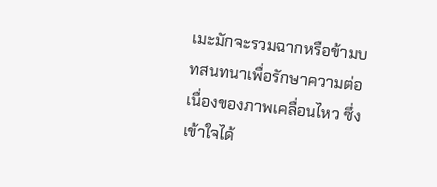เมะมักจะรวมฉากหรือข้ามบทสนทนาเพื่อรักษาความต่อเนื่องของภาพเคลื่อนไหว ซึ่งเข้าใจได้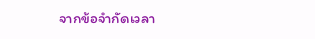จากข้อจำกัดเวลา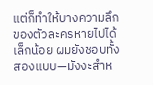แต่ก็ทำให้บางความลึกของตัวละครหายไปได้เล็กน้อย ผมยังชอบทั้งสองแบบ—มังงะสำห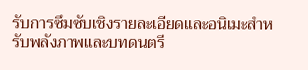รับการซึมซับเชิงรายละเอียดและอนิเมะสำหรับพลังภาพและบทดนตรี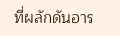ที่ผลักดันอาร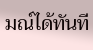มณ์ได้ทันที